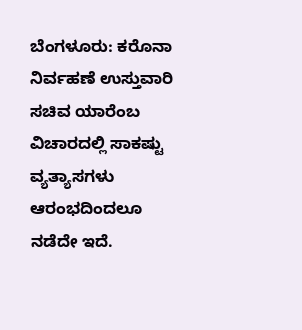ಬೆಂಗಳೂರು: ಕರೊನಾ ನಿರ್ವಹಣೆ ಉಸ್ತುವಾರಿ ಸಚಿವ ಯಾರೆಂಬ ವಿಚಾರದಲ್ಲಿ ಸಾಕಷ್ಟು ವ್ಯತ್ಯಾಸಗಳು ಆರಂಭದಿಂದಲೂ ನಡೆದೇ ಇದೆ.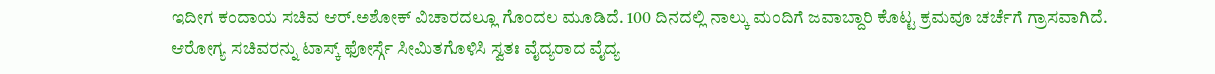ಇದೀಗ ಕಂದಾಯ ಸಚಿವ ಆರ್.ಅಶೋಕ್ ವಿಚಾರದಲ್ಲೂ ಗೊಂದಲ ಮೂಡಿದೆ. 100 ದಿನದಲ್ಲಿ ನಾಲ್ಕು ಮಂದಿಗೆ ಜವಾಬ್ದಾರಿ ಕೊಟ್ಟ ಕ್ರಮವೂ ಚರ್ಚೆಗೆ ಗ್ರಾಸವಾಗಿದೆ.
ಆರೋಗ್ಯ ಸಚಿವರನ್ನು ಟಾಸ್ಕ್ ಫೋರ್ಸ್ಗೆ ಸೀಮಿತಗೊಳಿಸಿ ಸ್ವತಃ ವೈದ್ಯರಾದ ವೈದ್ಯ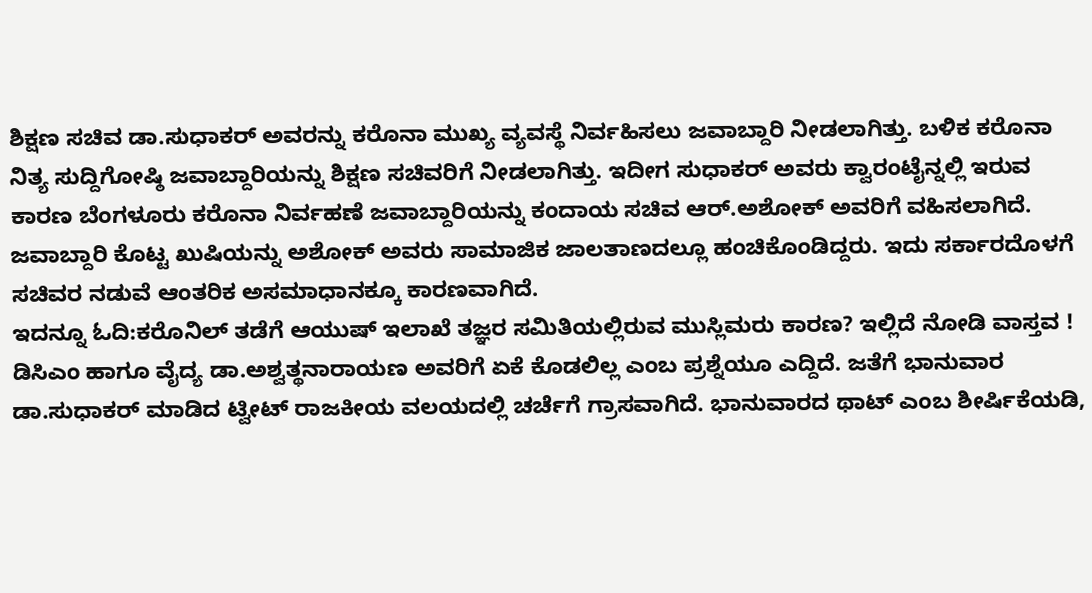ಶಿಕ್ಷಣ ಸಚಿವ ಡಾ.ಸುಧಾಕರ್ ಅವರನ್ನು ಕರೊನಾ ಮುಖ್ಯ ವ್ಯವಸ್ಥೆ ನಿರ್ವಹಿಸಲು ಜವಾಬ್ದಾರಿ ನೀಡಲಾಗಿತ್ತು. ಬಳಿಕ ಕರೊನಾ ನಿತ್ಯ ಸುದ್ದಿಗೋಷ್ಠಿ ಜವಾಬ್ದಾರಿಯನ್ನು ಶಿಕ್ಷಣ ಸಚಿವರಿಗೆ ನೀಡಲಾಗಿತ್ತು. ಇದೀಗ ಸುಧಾಕರ್ ಅವರು ಕ್ವಾರಂಟೈನ್ನಲ್ಲಿ ಇರುವ ಕಾರಣ ಬೆಂಗಳೂರು ಕರೊನಾ ನಿರ್ವಹಣೆ ಜವಾಬ್ದಾರಿಯನ್ನು ಕಂದಾಯ ಸಚಿವ ಆರ್.ಅಶೋಕ್ ಅವರಿಗೆ ವಹಿಸಲಾಗಿದೆ. ಜವಾಬ್ದಾರಿ ಕೊಟ್ಟ ಖುಷಿಯನ್ನು ಅಶೋಕ್ ಅವರು ಸಾಮಾಜಿಕ ಜಾಲತಾಣದಲ್ಲೂ ಹಂಚಿಕೊಂಡಿದ್ದರು. ಇದು ಸರ್ಕಾರದೊಳಗೆ ಸಚಿವರ ನಡುವೆ ಆಂತರಿಕ ಅಸಮಾಧಾನಕ್ಕೂ ಕಾರಣವಾಗಿದೆ.
ಇದನ್ನೂ ಓದಿ:ಕರೊನಿಲ್ ತಡೆಗೆ ಆಯುಷ್ ಇಲಾಖೆ ತಜ್ಞರ ಸಮಿತಿಯಲ್ಲಿರುವ ಮುಸ್ಲಿಮರು ಕಾರಣ? ಇಲ್ಲಿದೆ ನೋಡಿ ವಾಸ್ತವ !
ಡಿಸಿಎಂ ಹಾಗೂ ವೈದ್ಯ ಡಾ.ಅಶ್ವತ್ಥನಾರಾಯಣ ಅವರಿಗೆ ಏಕೆ ಕೊಡಲಿಲ್ಲ ಎಂಬ ಪ್ರಶ್ನೆಯೂ ಎದ್ದಿದೆ. ಜತೆಗೆ ಭಾನುವಾರ ಡಾ.ಸುಧಾಕರ್ ಮಾಡಿದ ಟ್ವೀಟ್ ರಾಜಕೀಯ ವಲಯದಲ್ಲಿ ಚರ್ಚೆಗೆ ಗ್ರಾಸವಾಗಿದೆ. ಭಾನುವಾರದ ಥಾಟ್ ಎಂಬ ಶೀರ್ಷಿಕೆಯಡಿ,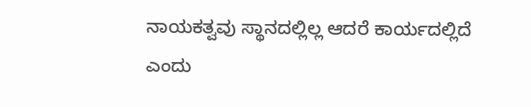ನಾಯಕತ್ವವು ಸ್ಥಾನದಲ್ಲಿಲ್ಲ ಆದರೆ ಕಾರ್ಯದಲ್ಲಿದೆ ಎಂದು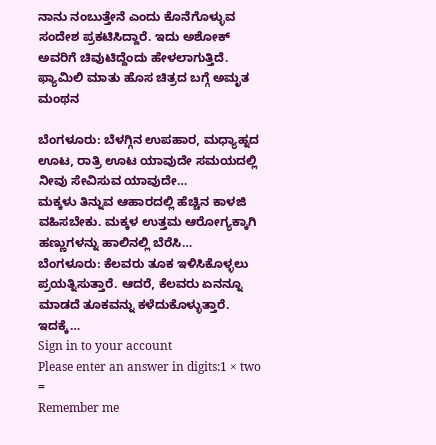ನಾನು ನಂಬುತ್ತೇನೆ ಎಂದು ಕೊನೆಗೊಳ್ಳುವ ಸಂದೇಶ ಪ್ರಕಟಿಸಿದ್ದಾರೆ. ಇದು ಅಶೋಕ್ ಅವರಿಗೆ ಚಿವುಟಿದ್ದೆಂದು ಹೇಳಲಾಗುತ್ತಿದೆ.
ಫ್ಯಾಮಿಲಿ ಮಾತು ಹೊಸ ಚಿತ್ರದ ಬಗ್ಗೆ ಅಮೃತ ಮಂಥನ

ಬೆಂಗಳೂರು: ಬೆಳಗ್ಗಿನ ಉಪಹಾರ, ಮಧ್ಯಾಹ್ನದ ಊಟ, ರಾತ್ರಿ ಊಟ ಯಾವುದೇ ಸಮಯದಲ್ಲಿ ನೀವು ಸೇವಿಸುವ ಯಾವುದೇ…
ಮಕ್ಕಳು ತಿನ್ನುವ ಆಹಾರದಲ್ಲಿ ಹೆಚ್ಚಿನ ಕಾಳಜಿ ವಹಿಸಬೇಕು. ಮಕ್ಕಳ ಉತ್ತಮ ಆರೋಗ್ಯಕ್ಕಾಗಿ ಹಣ್ಣುಗಳನ್ನು ಹಾಲಿನಲ್ಲಿ ಬೆರೆಸಿ…
ಬೆಂಗಳೂರು: ಕೆಲವರು ತೂಕ ಇಳಿಸಿಕೊಳ್ಳಲು ಪ್ರಯತ್ನಿಸುತ್ತಾರೆ. ಆದರೆ, ಕೆಲವರು ಏನನ್ನೂ ಮಾಡದೆ ತೂಕವನ್ನು ಕಳೆದುಕೊಳ್ಳುತ್ತಾರೆ. ಇದಕ್ಕೆ…
Sign in to your account
Please enter an answer in digits:1 × two =
Remember me